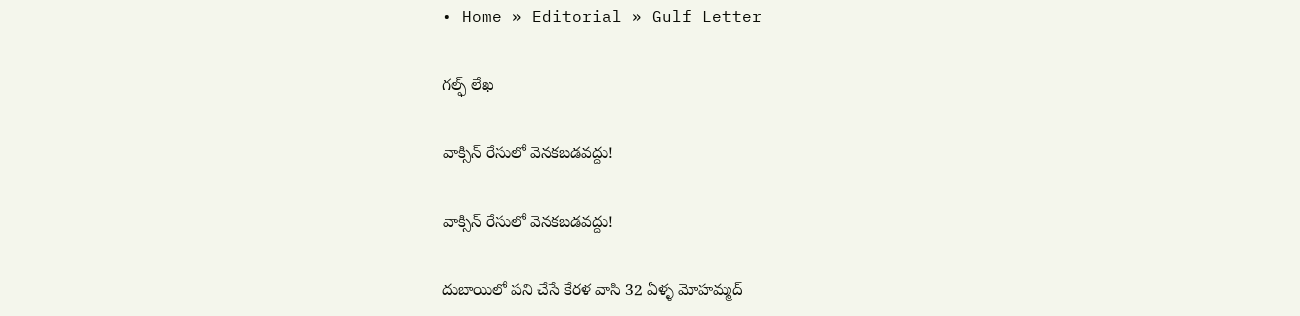• Home » Editorial » Gulf Letter

గల్ఫ్ లేఖ

వాక్సిన్ రేసులో వెనకబడవద్దు!

వాక్సిన్ రేసులో వెనకబడవద్దు!

దుబాయిలో పని చేసే కేరళ వాసి 32 ఏళ్ళ మోహమ్మద్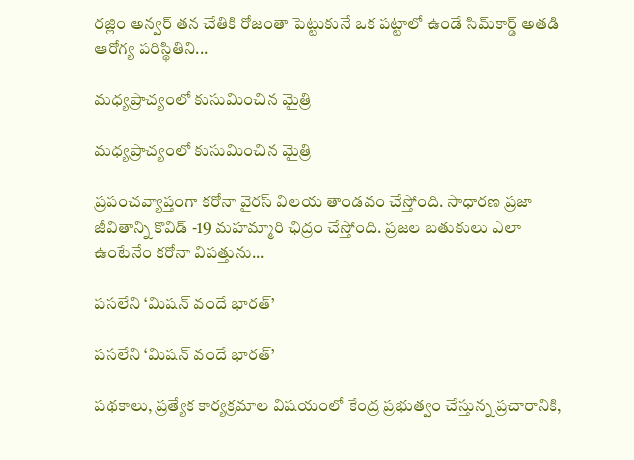రజ్లిం అన్వర్ తన చేతికి రోజంతా పెట్టుకునే ఒక పట్టాలో ఉండే సిమ్‌కార్డ్ అతడి ఆరోగ్య పరిస్థితిని...

మధ్యప్రాచ్యంలో కుసుమించిన మైత్రి

మధ్యప్రాచ్యంలో కుసుమించిన మైత్రి

ప్రపంచవ్యాప్తంగా కరోనా వైరస్ విలయ తాండవం చేస్తోంది. సాధారణ ప్రజా జీవితాన్ని కొవిడ్ -19 మహమ్మారి ఛిద్రం చేస్తోంది. ప్రజల బతుకులు ఎలా ఉంటేనేం కరోనా విపత్తును...

పసలేని ‘మిషన్ వందే భారత్’

పసలేని ‘మిషన్ వందే భారత్’

పథకాలు, ప్రత్యేక కార్యక్రమాల విషయంలో కేంద్ర ప్రభుత్వం చేస్తున్న ప్రచారానికి,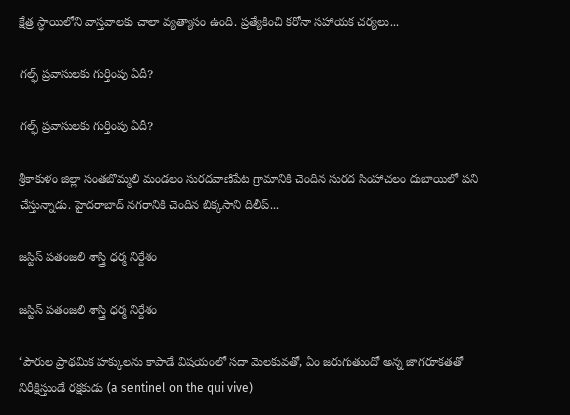క్షేత్ర స్ధాయిలోని వాస్తవాలకు చాలా వ్యత్యాసం ఉంది. ప్రత్యేకించి కరోనా సహాయక చర్యలు...

గల్ఫ్‌ ప్రవాసులకు గుర్తింపు ఏదీ?

గల్ఫ్‌ ప్రవాసులకు గుర్తింపు ఏదీ?

శ్రీకాకుళం జిల్లా సంతబొమ్మలి మండలం సురదవాణిపేట గ్రామానికి చెందిన సురద సింహాచలం దుబాయిలో పని చేస్తున్నాడు. హైదరాబాద్ నగరానికి చెందిన బిక్కసాని దిలీప్...

జస్టిస్ పతంజలి శాస్త్రి ధర్మ నిర్దేశం

జస్టిస్ పతంజలి శాస్త్రి ధర్మ నిర్దేశం

‘పౌరుల ప్రాథమిక హక్కులను కాపాడే విషయంలో సదా మెలకువతో, ఏం జరుగుతుందో అన్న జాగరూకతతో నిరీక్షిస్తుండే రక్షకుడు (a sentinel on the qui vive)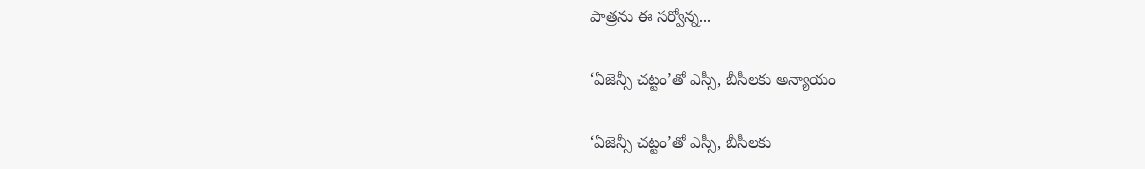పాత్రను ఈ సర్వోన్న...

‘ఏజెన్సీ చట్టం’తో ఎస్సీ, బీసీలకు అన్యాయం

‘ఏజెన్సీ చట్టం’తో ఎస్సీ, బీసీలకు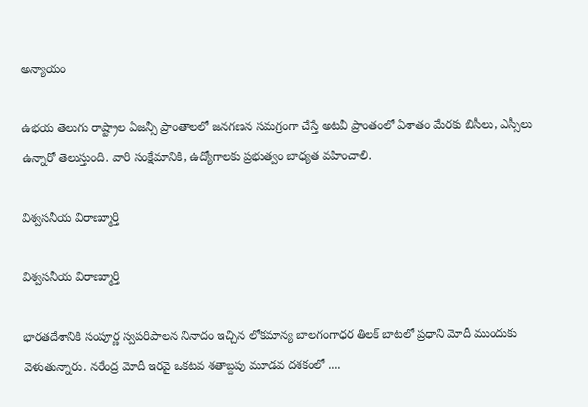అన్యాయం

ఉభయ తెలుగు రాష్ట్రాల ఏజన్సీ ప్రాంతాలలో జనగణన సమగ్రంగా చేస్తే అటవీ ప్రాంతంలో ఏశాతం మేరకు బిసీలు, ఎస్సీలు ఉన్నారో తెలుస్తుంది. వారి సంక్షేమానికి, ఉద్యోగాలకు ప్రభుత్వం బాధ్యత వహించాలి.

విశ్వసనీయ విరాణ్మూర్తి

విశ్వసనీయ విరాణ్మూర్తి

భారతదేశానికి సంపూర్ణ స్వపరిపాలన నినాదం ఇచ్చిన లోకమాన్య బాలగంగాధర తిలక్ బాటలో ప్రధాని మోదీ ముందుకు వెళుతున్నారు. నరేంద్ర మోదీ ఇరవై ఒకటవ శతాబ్దపు మూడవ దశకంలో ....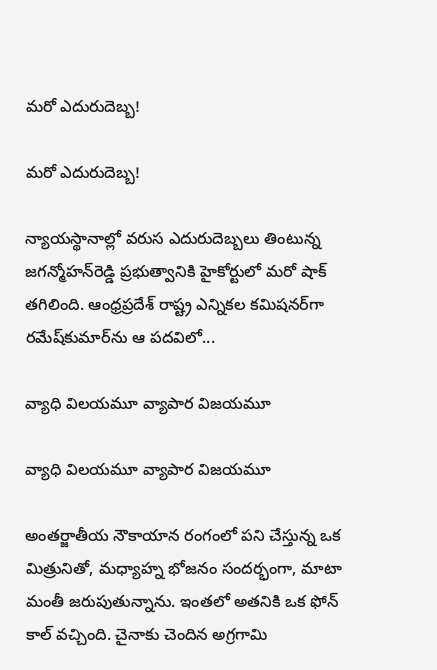మరో ఎదురుదెబ్బ!

మరో ఎదురుదెబ్బ!

న్యాయస్థానాల్లో వరుస ఎదురుదెబ్బలు తింటున్న జగన్మోహన్‌రెడ్డి ప్రభుత్వానికి హైకోర్టులో మరో షాక్‌ తగిలింది. ఆంధ్రప్రదేశ్‌ రాష్ట్ర ఎన్నికల కమిషనర్‌గా రమేష్‌కుమార్‌ను ఆ పదవిలో...

వ్యాధి విలయమూ వ్యాపార విజయమూ

వ్యాధి విలయమూ వ్యాపార విజయమూ

అంతర్జాతీయ నౌకాయాన రంగంలో పని చేస్తున్న ఒక మిత్రునితో, మధ్యాహ్న భోజనం సందర్భంగా, మాటా మంతీ జరుపుతున్నాను. ఇంతలో అతనికి ఒక ఫోన్ కాల్ వచ్చింది. చైనాకు చెందిన అగ్రగామి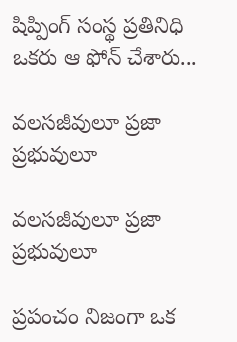షిప్పింగ్ సంస్థ ప్రతినిధి ఒకరు ఆ ఫోన్ చేశారు...

వలసజీవులూ ప్రజా ప్రభువులూ

వలసజీవులూ ప్రజా ప్రభువులూ

ప్రపంచం నిజంగా ఒక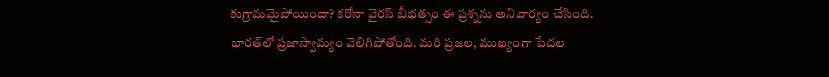కుగ్రామమైపోయిందా? కరోనా వైరస్ బీభత్సం ఈ ప్రశ్నను అనివార్యం చేసింది. భారత్‌లో ప్రజాస్వామ్యం వెలిగిపోతోంది. మరి ప్రజల, ముఖ్యంగా పేదల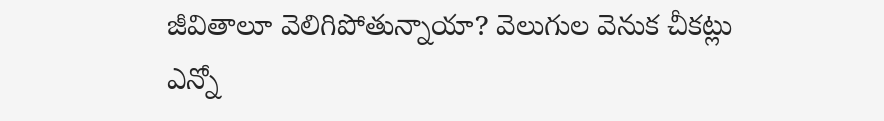జీవితాలూ వెలిగిపోతున్నాయా? వెలుగుల వెనుక చీకట్లు ఎన్నో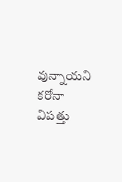వున్నాయని కరోనా విపత్తు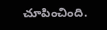చూపించింది.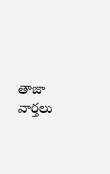తాజా వార్తలు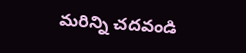మరిన్ని చదవండి